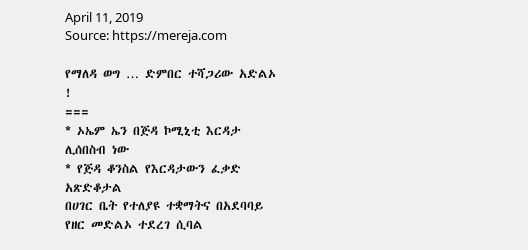April 11, 2019
Source: https://mereja.com

የማለዳ ወግ … ድምበር ተሻጋሪው አድልኦ !
===
* ኦኤም ኤን በጅዳ ኮሚኒቲ እርዳታ ሊሰበስብ ነው
* የጅዳ ቆንስል የእርዳታውን ፈቃድ አጽድቆታል
በሀገር ቤት የተለያዩ ተቋማትና በአደባባይ የዘር መድልኦ ተደረገ ሲባል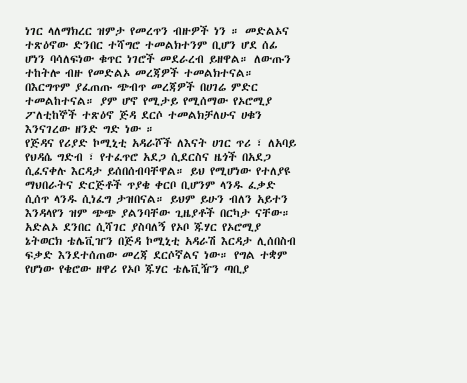ነገር ላለማክረር ዝምታ የመረጥን ብዙዎች ነን ። መድልኦና ተጽዕኖው ድንበር ተሻግሮ ተመልክተንም ቢሆን ሆደ ሰፊ ሆነን ባሳለፍነው ቁጥር ነገሮች መደራረብ ይዘዋል። ለውጡን ተከትሎ ብዙ የመድልኦ መረጃዎች ተመልክተናል። በእርግጥም ያፈጠጡ ጭብጥ መረጃዎች በሀገሬ ምድር ተመልከተናል። ያም ሆኖ የሚታይ የሚሰማው የኦሮሚያ ፖለቲከኞች ተጽዕኖ ጅዳ ደርሶ ተመልክቻለሁና ሀቁን እንናገረው ዘንድ ግድ ነው ።
የጅዳና የሪያድ ኮሚኒቲ አዳራሾች ለእናት ሀገር ጥሪ ፣ ለአባይ የህዳሴ ግድብ ፣ የተፈጥሮ አደጋ ሲደርስና ዜጎች በአደጋ ሲፈናቀሉ እርዳታ ይሰበሰብባቸዋል። ይህ የሚሆነው የተለያዩ ማህበራትና ድርጅቶች ጥያቄ ቀርቦ ቢሆንም ላንዱ ፈቃድ ሲሰጥ ላንዱ ሲነፈግ ታዝበናል። ይህም ይሁን ብለን አይተን እንዳላየን ዝም ጭጭ ያልንባቸው ጊዜያቶች በርካታ ናቸው።
አድልኦ ደንበር ሲሻገር ያስባለኝ የኦቦ ጁሃር የኦሮሚያ ኔትወርክ ቴሌቪዠን በጅዳ ኮሚኒቲ አዳራሽ እርዳታ ሊሰበስብ ፍቃድ እንደተሰጠው መረጃ ደርሶኛልና ነው። የግል ተቋም የሆነው የቄሮው ዘዋሪ የኦቦ ጁሃር ቴሌቪዥን ጣቢያ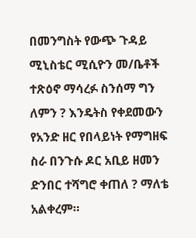በመንግስት የውጭ ጉዳይ ሚኒስቴር ሚሲዮን መ/ቤቶች ተጽዕኖ ማሳረፉ ስንሰማ ግን ለምን ? እንዴትስ የቀደመውን የአንድ ዘር የበላይነት የማግዘፍ ስራ በንጉሱ ዶር አቢይ ዘመን ድንበር ተሻግሮ ቀጠለ ? ማለቴ አልቀረም።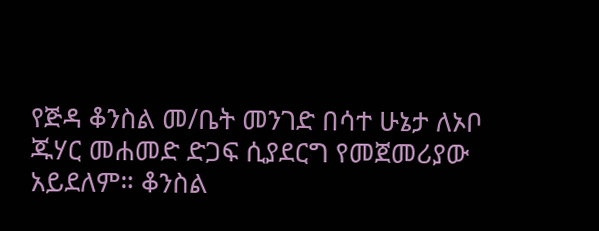የጅዳ ቆንስል መ/ቤት መንገድ በሳተ ሁኔታ ለኦቦ ጁሃር መሐመድ ድጋፍ ሲያደርግ የመጀመሪያው አይደለም። ቆንስል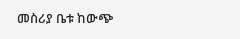መስሪያ ቤቱ ከውጭ